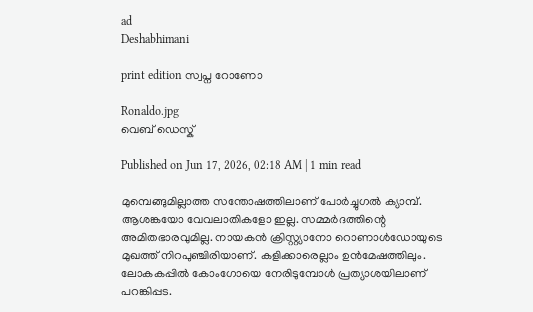ad
Deshabhimani

print edition സ്വപ്ന റോണോ

Ronaldo.jpg
വെബ് ഡെസ്ക്

Published on Jun 17, 2026, 02:18 AM | 1 min read

മുമ്പെങ്ങുമില്ലാത്ത സന്തോഷത്തിലാണ്‌ പോർച്ചുഗൽ ക്യാമ്പ്‌. ആശങ്കയോ വേവലാതികളോ ഇല്ല. സമ്മർദത്തിന്റെ അമിതഭാരവുമില്ല. നായകൻ ക്രിസ്റ്റ്യാനോ റൊണാൾഡോയുടെ മുഖത്ത്‌ നിറപുഞ്ചിരിയാണ്‌. കളിക്കാരെല്ലാം ഉൻമേഷത്തിലും. ലോകകപ്പിൽ കോംഗോയെ നേരിടുമ്പോൾ പ്രത്യാശയിലാണ്‌ പറങ്കിപ്പട.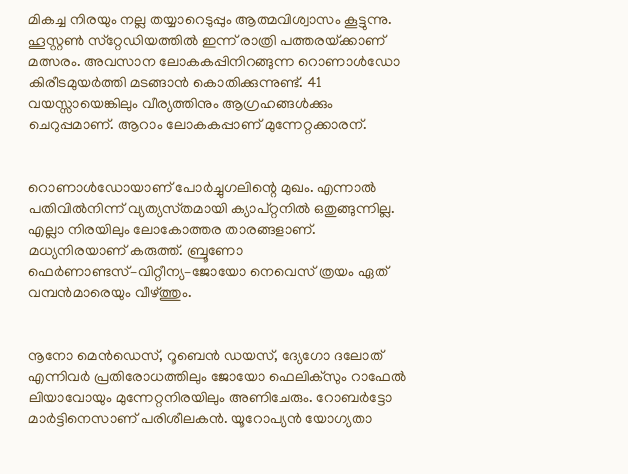മികച്ച നിരയും നല്ല തയ്യാറെടുപ്പും ആത്മവിശ്വാസം കൂട്ടുന്നു. ഹൂസ്റ്റൺ സ്‌റ്റേഡിയത്തിൽ ഇന്ന്‌ രാത്രി പത്തരയ്‌ക്കാണ്‌ മത്സരം. അവസാന ലോകകപ്പിനിറങ്ങുന്ന റൊണാൾഡോ കിരീടമുയർത്തി മടങ്ങാൻ കൊതിക്കുന്നുണ്ട്‌. 41 വയസ്സായെങ്കിലും വീര്യത്തിനും ആഗ്രഹങ്ങൾക്കും ചെറുപ്പമാണ്‌. ആറാം ലോകകപ്പാണ്‌ മുന്നേറ്റക്കാരന്‌.


റൊണാൾഡോയാണ്‌ പോർച്ചുഗലിന്റെ മുഖം. എന്നാൽ പതിവിൽനിന്ന്‌ വ്യത്യസ്‌തമായി ക്യാപ്‌റ്റനിൽ ഒതുങ്ങുന്നില്ല. എല്ലാ നിരയിലും ലോകോത്തര താരങ്ങളാണ്‌. മധ്യനിരയാണ്‌ കരുത്ത്‌. ബ്രൂണോ ഫെർണാണ്ടസ്‌–വിറ്റീന്യ–ജോയോ നെവെസ്‌ ത്രയം ഏത്‌ വമ്പൻമാരെയും വീഴ്‌ത്തും.


നൂനോ മെൻഡെസ്‌, റൂബെൻ ഡയസ്‌, ദ്യേഗോ ദലോത്‌ എന്നിവർ പ്രതിരോധത്തിലും ജോയോ ഫെലിക്‌സും റാഫേൽ ലിയാവോയും മുന്നേറ്റനിരയിലും അണിചേരും. റോബർട്ടോ മാർട്ടിനെസാണ്‌ പരിശീലകൻ. യൂറോപ്യൻ യോഗ്യതാ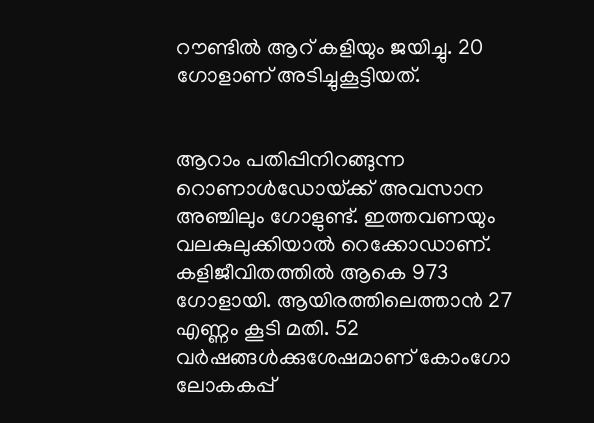റ‍ൗണ്ടിൽ ആറ്‌ കളിയും ജയിച്ചു. 20 ഗോളാണ്‌ അടിച്ചുകൂട്ടിയത്‌.


ആറാം പതിപ്പിനിറങ്ങുന്ന റൊണാൾഡോയ്‌ക്ക്‌ അവസാന അഞ്ചിലും ഗോളുണ്ട്‌. ഇത്തവണയും വലകുലുക്കിയാൽ റെക്കോഡാണ്‌. കളിജീവിതത്തിൽ ആകെ 973 ഗോളായി. ആയിരത്തിലെത്താൻ 27 എണ്ണം കൂടി മതി. 52 വർഷങ്ങൾക്കുശേഷമാണ്‌ കോംഗോ ലോകകപ്പ്‌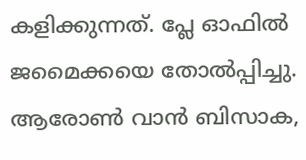കളിക്കുന്നത്‌. പ്ലേ ഓഫിൽ ജമൈക്കയെ തോൽപ്പിച്ചു. ആരോൺ വാൻ ബിസാക,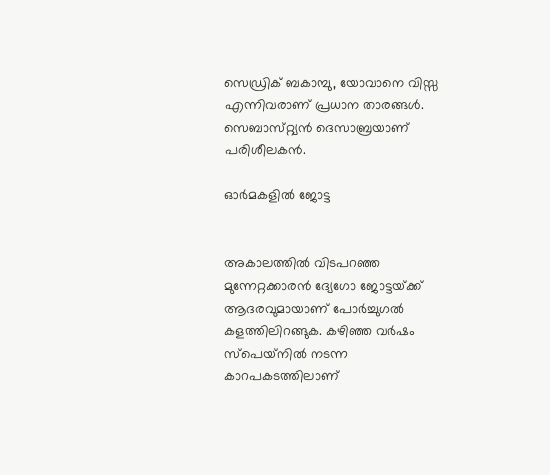സെഡ്രിക്‌ ബകാമ്പു, യോവാനെ വിസ്സ എന്നിവരാണ്‌ പ്രധാന താരങ്ങൾ. സെബാസ്‌റ്റ്യൻ ദെസാബ്രയാണ്‌ പരിശീലകൻ.

ഓർമകളിൽ ജോട്ട


അകാലത്തിൽ വിടപറഞ്ഞ മുന്നേറ്റക്കാരൻ ദ്യേഗോ ജോട്ടയ്‌ക്ക്‌ ആദരവുമായാണ്‌ പോർച്ചുഗൽ കളത്തിലിറങ്ങുക. കഴിഞ്ഞ വർഷം സ്‌പെയ്‌നിൽ നടന്ന കാറപകടത്തിലാണ്‌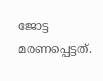ജോട്ട മരണപ്പെട്ടത്‌.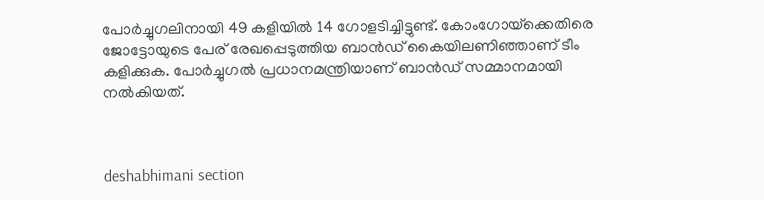പോർച്ചുഗലിനായി 49 കളിയിൽ 14 ഗോളടിച്ചിട്ടുണ്ട്‌. കോംഗോയ്‌ക്കെതിരെ ജോട്ടോയുടെ പേര്‌ രേഖപ്പെടുത്തിയ ബാൻഡ്‌ കൈയിലണിഞ്ഞാണ്‌ ടീം കളിക്കുക. പോർച്ചുഗൽ പ്രധാനമന്ത്രിയാണ്‌ ബാൻഡ്‌ സമ്മാനമായി നൽകിയത്‌.



deshabhimani section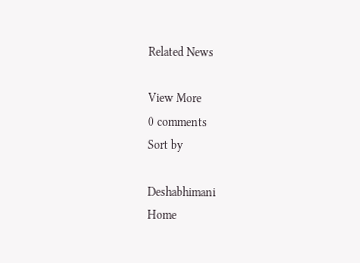Related News

View More
0 comments
Sort by

Deshabhimani
Home